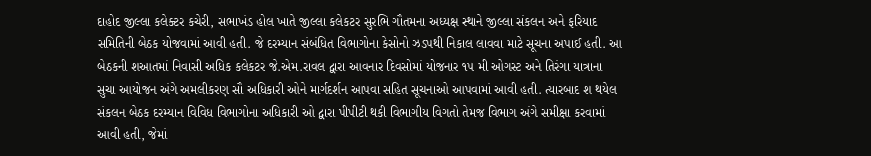દાહોદ જીલ્લા કલેક્ટર કચેરી, સભાખંડ હોલ ખાતે જીલ્લા કલેકટર સુરભિ ગૌતમના અધ્યક્ષ સ્થાને જીલ્લા સંકલન અને ફરિયાદ સમિતિની બેઠક યોજવામાં આવી હતી. જે દરમ્યાન સંબંધિત વિભાગોના કેસોનો ઝડપથી નિકાલ લાવવા માટે સૂચના અપાઈ હતી. આ બેઠકની શઆતમાં નિવાસી અધિક કલેકટર જે.એમ.રાવલ દ્વારા આવનાર દિવસોમાં યોજનાર ૧૫ મી ઓગસ્ટ અને તિરંગા યાત્રાના સુચા આયોજન અંગે અમલીકરણ સૌ અધિકારી ઓને માર્ગદર્શન આપવા સહિત સૂચનાઓ આપવામાં આવી હતી. ત્યારબાદ શ થયેલ સંકલન બેઠક દરમ્યાન વિવિધ વિભાગોના અધિકારી ઓ દ્વારા પીપીટી થકી વિભાગીય વિગતો તેમજ વિભાગ અંગે સમીક્ષા કરવામાં આવી હતી, જેમાં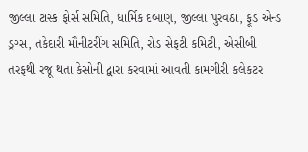જીલ્લા ટાસ્ક ફોર્સ સમિતિ, ધાર્મિક દબાણ, જીલ્લા પુરવઠા, ફૂડ એન્ડ ડ્રગ્સ, તકેદારી મૌનીટરીંગ સમિતિ, રોડ સેફટી કમિટી, એસીબી તરફથી રજૂ થતા કેસોની દ્વારા કરવામાં આવતી કામગીરી કલેકટર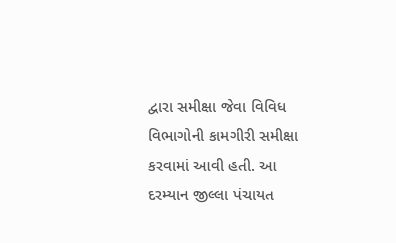દ્વારા સમીક્ષા જેવા વિવિધ વિભાગોની કામગીરી સમીક્ષા કરવામાં આવી હતી. આ દરમ્યાન જીલ્લા પંચાયત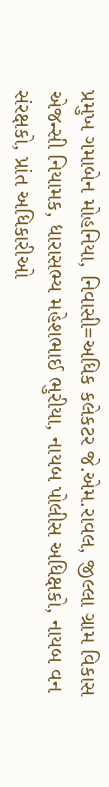પ્રમુખ ગમાબેન મોહનિયા, નિવાસી=અધિક કલેકટર જે.એમ.રાવલ, જીલ્લા ગ્રામ વિકાસ એજન્સી નિયામક, ધારાસભ્ય મહેશભાઈ ભુરીયા, નાયબ પોલીસ અધિક્ષકો, નાયબ વન સંરક્ષકો, પ્રાંત અધિકારીઓ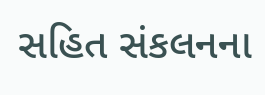સહિત સંકલનના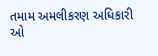તમામ અમલીકરણ અધિકારી ઓ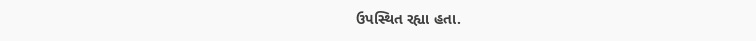ઉપસ્થિત રહ્યા હતા.